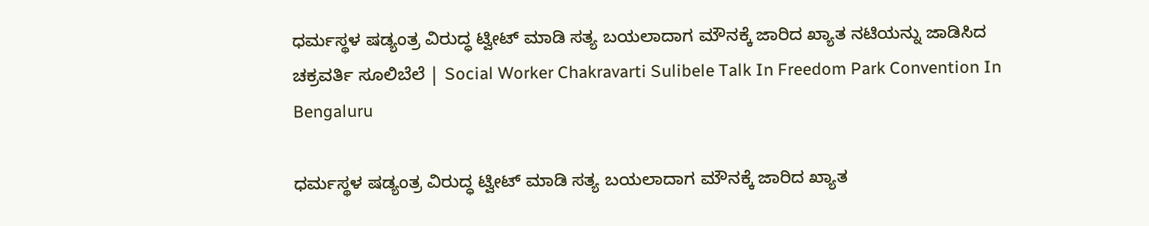ಧರ್ಮಸ್ಥಳ ಷಡ್ಯಂತ್ರ ವಿರುದ್ಧ ಟ್ವೀಟ್ ಮಾಡಿ ಸತ್ಯ ಬಯಲಾದಾಗ ಮೌನಕ್ಕೆ ಜಾರಿದ ಖ್ಯಾತ ನಟಿಯನ್ನು ಜಾಡಿಸಿದ ಚಕ್ರವರ್ತಿ ಸೂಲಿಬೆಲೆ | Social Worker Chakravarti Sulibele Talk In Freedom Park Convention In Bengaluru

ಧರ್ಮಸ್ಥಳ ಷಡ್ಯಂತ್ರ ವಿರುದ್ಧ ಟ್ವೀಟ್ ಮಾಡಿ ಸತ್ಯ ಬಯಲಾದಾಗ ಮೌನಕ್ಕೆ ಜಾರಿದ ಖ್ಯಾತ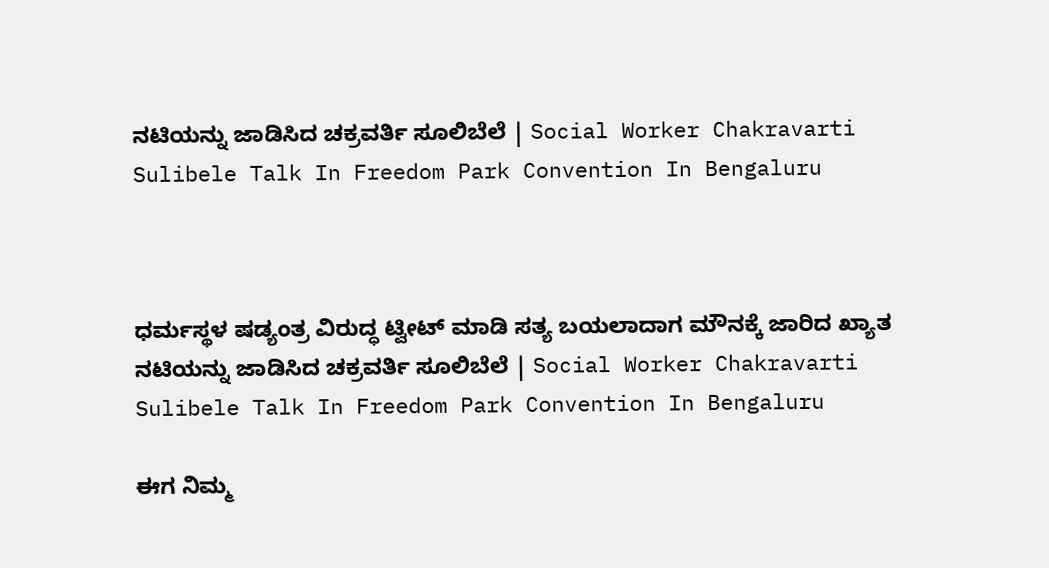ನಟಿಯನ್ನು ಜಾಡಿಸಿದ ಚಕ್ರವರ್ತಿ ಸೂಲಿಬೆಲೆ | Social Worker Chakravarti Sulibele Talk In Freedom Park Convention In Bengaluru



ಧರ್ಮಸ್ಥಳ ಷಡ್ಯಂತ್ರ ವಿರುದ್ಧ ಟ್ವೀಟ್ ಮಾಡಿ ಸತ್ಯ ಬಯಲಾದಾಗ ಮೌನಕ್ಕೆ ಜಾರಿದ ಖ್ಯಾತ ನಟಿಯನ್ನು ಜಾಡಿಸಿದ ಚಕ್ರವರ್ತಿ ಸೂಲಿಬೆಲೆ | Social Worker Chakravarti Sulibele Talk In Freedom Park Convention In Bengaluru

ಈಗ ನಿಮ್ಮ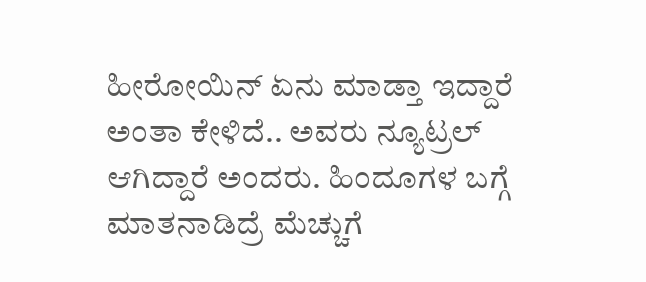ಹೀರೋಯಿನ್ ಏನು ಮಾಡ್ತಾ ಇದ್ದಾರೆ ಅಂತಾ ಕೇಳಿದೆ.. ಅವರು ನ್ಯೂಟ್ರಲ್ ಆಗಿದ್ದಾರೆ ಅಂದರು. ಹಿಂದೂಗಳ ಬಗ್ಗೆ ಮಾತನಾಡಿದ್ರೆ ಮೆಚ್ಚುಗೆ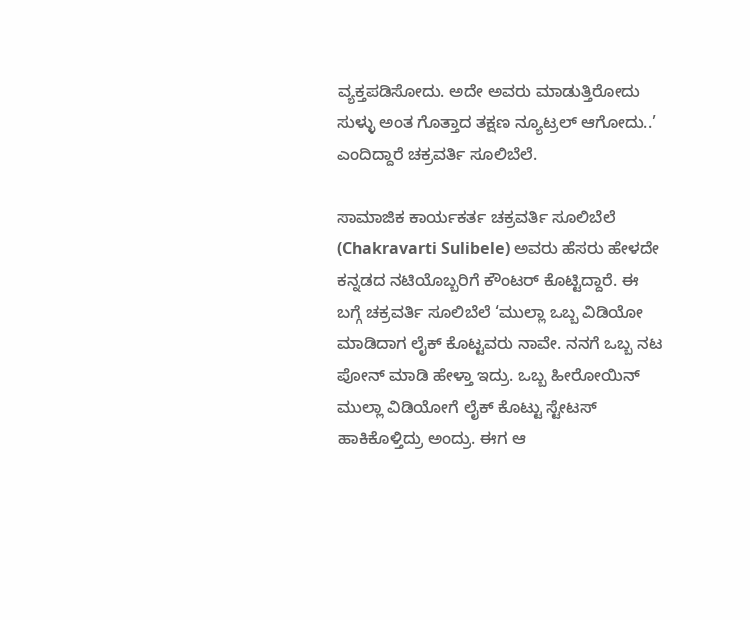ವ್ಯಕ್ತಪಡಿಸೋದು. ಅದೇ ಅವರು ಮಾಡುತ್ತಿರೋದು ಸುಳ್ಳು ಅಂತ ಗೊತ್ತಾದ ತಕ್ಷಣ ನ್ಯೂಟ್ರಲ್‌ ಆಗೋದು..’ ಎಂದಿದ್ದಾರೆ ಚಕ್ರವರ್ತಿ ಸೂಲಿಬೆಲೆ.

ಸಾಮಾಜಿಕ ಕಾರ್ಯಕರ್ತ ಚಕ್ರವರ್ತಿ ಸೂಲಿಬೆಲೆ (Chakravarti Sulibele) ಅವರು ಹೆಸರು ಹೇಳದೇ ಕನ್ನಡದ ನಟಿಯೊಬ್ಬರಿಗೆ ಕೌಂಟರ್ ಕೊಟ್ಟಿದ್ದಾರೆ. ಈ ಬಗ್ಗೆ ಚಕ್ರವರ್ತಿ ಸೂಲಿಬೆಲೆ ‘ಮುಲ್ಲಾ ಒಬ್ಬ ವಿಡಿಯೋ ಮಾಡಿದಾಗ ಲೈಕ್ ಕೊಟ್ಟವರು ನಾವೇ. ನನಗೆ ಒಬ್ಬ ನಟ ಪೋನ್ ಮಾಡಿ ಹೇಳ್ತಾ ಇದ್ರು. ಒಬ್ಬ ಹೀರೋಯಿನ್ ಮುಲ್ಲಾ ವಿಡಿಯೋಗೆ ಲೈಕ್ ಕೊಟ್ಟು ಸ್ಟೇಟಸ್ ಹಾಕಿಕೊಳ್ತಿದ್ರು ಅಂದ್ರು. ಈಗ ಆ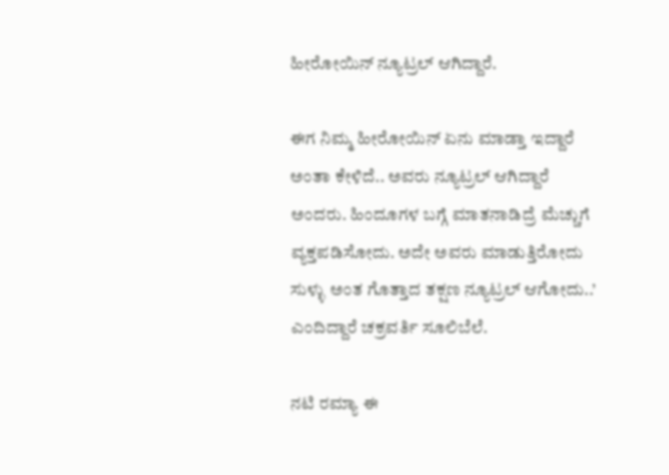ಹೀರೋಯಿನ್ ನ್ಯೂಟ್ರಲ್ ಆಗಿದ್ದಾರೆ.

ಈಗ ನಿಮ್ಮ ಹೀರೋಯಿನ್ ಏನು ಮಾಡ್ತಾ ಇದ್ದಾರೆ ಅಂತಾ ಕೇಳಿದೆ.. ಅವರು ನ್ಯೂಟ್ರಲ್ ಆಗಿದ್ದಾರೆ ಅಂದರು. ಹಿಂದೂಗಳ ಬಗ್ಗೆ ಮಾತನಾಡಿದ್ರೆ ಮೆಚ್ಚುಗೆ ವ್ಯಕ್ತಪಡಿಸೋದು. ಅದೇ ಅವರು ಮಾಡುತ್ತಿರೋದು ಸುಳ್ಳು ಅಂತ ಗೊತ್ತಾದ ತಕ್ಷಣ ನ್ಯೂಟ್ರಲ್‌ ಆಗೋದು..’ ಎಂದಿದ್ದಾರೆ ಚಕ್ರವರ್ತಿ ಸೂಲಿಬೆಲೆ.

ನಟಿ ರಮ್ಯಾ ಈ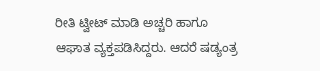ರೀತಿ ಟ್ವೀಟ್ ಮಾಡಿ ಅಚ್ಚರಿ ಹಾಗೂ ಆಘಾತ ವ್ಯಕ್ತಪಡಿಸಿದ್ದರು. ಆದರೆ ಷಡ್ಯಂತ್ರ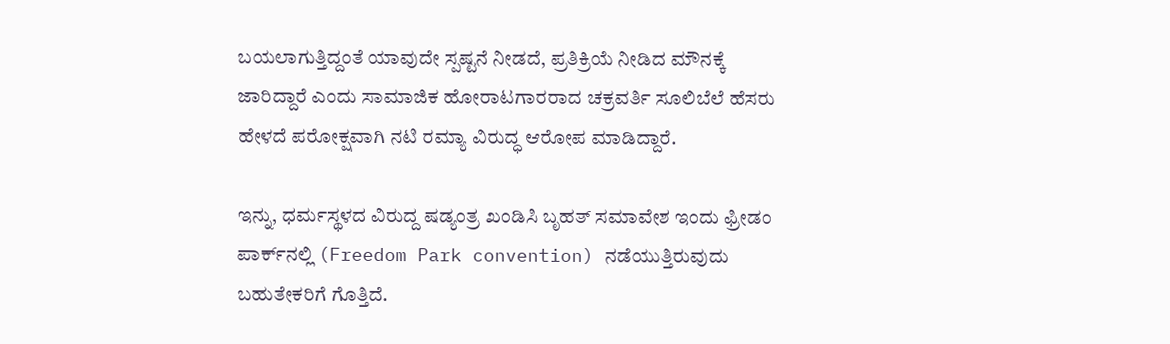ಬಯಲಾಗುತ್ತಿದ್ದಂತೆ ಯಾವುದೇ ಸ್ಪಷ್ಟನೆ ನೀಡದೆ, ಪ್ರತಿಕ್ರಿಯೆ ನೀಡಿದ ಮೌನಕ್ಕೆ ಜಾರಿದ್ದಾರೆ ಎಂದು ಸಾಮಾಜಿಕ ಹೋರಾಟಗಾರರಾದ ಚಕ್ರವರ್ತಿ ಸೂಲಿಬೆಲೆ ಹೆಸರು ಹೇಳದೆ ಪರೋಕ್ಷವಾಗಿ ನಟಿ ರಮ್ಯಾ ವಿರುದ್ಧ ಆರೋಪ ಮಾಡಿದ್ದಾರೆ.

ಇನ್ನು, ಧರ್ಮಸ್ಥಳದ ವಿರುದ್ದ ಷಡ್ಯಂತ್ರ ಖಂಡಿಸಿ ಬೃಹತ್ ಸಮಾವೇಶ ಇಂದು ಫ್ರೀಡಂ ಪಾರ್ಕ್‌ನಲ್ಲಿ (Freedom Park convention) ನಡೆಯುತ್ತಿರುವುದು ಬಹುತೇಕರಿಗೆ ಗೊತ್ತಿದೆ.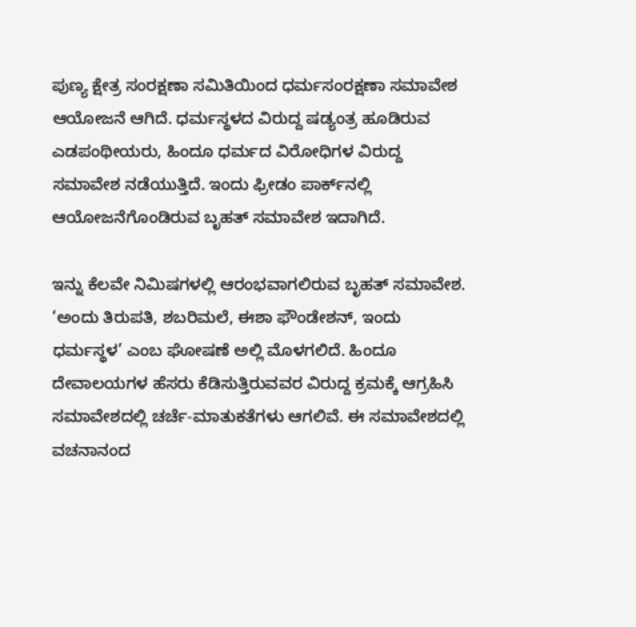ಪುಣ್ಯ ಕ್ಷೇತ್ರ ಸಂರಕ್ಷಣಾ ಸಮಿತಿಯಿಂದ ಧರ್ಮಸಂರಕ್ಷಣಾ ಸಮಾವೇಶ ಆಯೋಜನೆ ಆಗಿದೆ. ಧರ್ಮಸ್ಥಳದ ವಿರುದ್ದ ಷಡ್ಯಂತ್ರ ಹೂಡಿರುವ ಎಡಪಂಥೀಯರು, ಹಿಂದೂ ಧರ್ಮದ ವಿರೋಧಿಗಳ ವಿರುದ್ದ ಸಮಾವೇಶ ನಡೆಯುತ್ತಿದೆ. ಇಂದು ಫ್ರೀಡಂ ಪಾರ್ಕ್‌ನಲ್ಲಿ ಆಯೋಜನೆಗೊಂಡಿರುವ ಬೃಹತ್ ಸಮಾವೇಶ ಇದಾಗಿದೆ.

ಇನ್ನು ಕೆಲವೇ ನಿಮಿಷಗಳಲ್ಲಿ ಆರಂಭವಾಗಲಿರುವ ಬೃಹತ್ ಸಮಾವೇಶ. ‘ಅಂದು ತಿರುಪತಿ, ಶಬರಿಮಲೆ, ಈಶಾ ಫೌಂಡೇಶನ್, ಇಂದು ಧರ್ಮಸ್ಥಳ’ ಎಂಬ ಘೋಷಣೆ ಅಲ್ಲಿ ಮೊಳಗಲಿದೆ. ಹಿಂದೂ ದೇವಾಲಯಗಳ ಹೆಸರು ಕೆಡಿಸುತ್ತಿರುವವರ ವಿರುದ್ದ ಕ್ರಮಕ್ಕೆ ಆಗ್ರಹಿಸಿ ಸಮಾವೇಶದಲ್ಲಿ ಚರ್ಚೆ-ಮಾತುಕತೆಗಳು ಆಗಲಿವೆ. ಈ ಸಮಾವೇಶದಲ್ಲಿ ವಚನಾನಂದ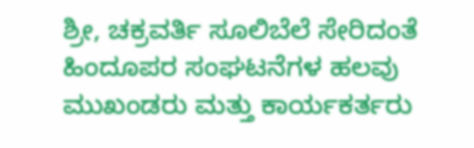ಶ್ರೀ, ಚಕ್ರವರ್ತಿ ಸೂಲಿಬೆಲೆ ಸೇರಿದಂತೆ ಹಿಂದೂಪರ ಸಂಘಟನೆಗಳ ಹಲವು ಮುಖಂಡರು ಮತ್ತು ಕಾರ್ಯಕರ್ತರು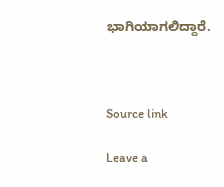ಭಾಗಿಯಾಗಲಿದ್ದಾರೆ.



Source link

Leave a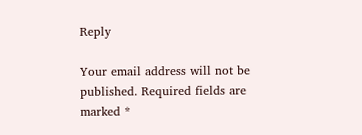Reply

Your email address will not be published. Required fields are marked *